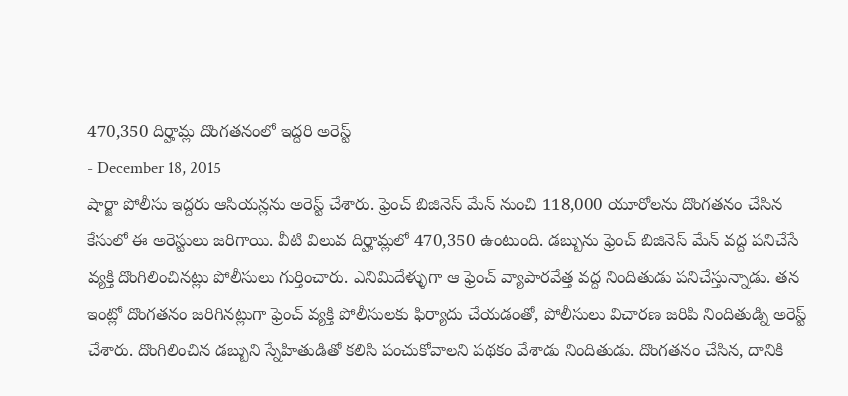470,350 దిర్హామ్ల దొంగతనంలో ఇద్దరి అరెస్ట్
- December 18, 2015
షార్జా పోలీసు ఇద్దరు ఆసియన్లను అరెస్ట్ చేశారు. ఫ్రెంచ్ బిజినెస్ మేన్ నుంచి 118,000 యూరోలను దొంగతనం చేసిన కేసులో ఈ అరెస్టులు జరిగాయి. వీటి విలువ దిర్హామ్లలో 470,350 ఉంటుంది. డబ్బును ఫ్రెంచ్ బిజినెస్ మేన్ వద్ద పనిచేసే వ్యక్తి దొంగిలించినట్లు పోలీసులు గుర్తించారు. ఎనిమిదేళ్ళుగా ఆ ఫ్రెంచ్ వ్యాపారవేత్త వద్ద నిందితుడు పనిచేస్తున్నాడు. తన ఇంట్లో దొంగతనం జరిగినట్లుగా ఫ్రెంచ్ వ్యక్తి పోలీసులకు ఫిర్యాదు చేయడంతో, పోలీసులు విచారణ జరిపి నిందితుడ్ని అరెస్ట్ చేశారు. దొంగిలించిన డబ్బుని స్నేహితుడితో కలిసి పంచుకోవాలని పథకం వేశాడు నిందితుడు. దొంగతనం చేసిన, దానికి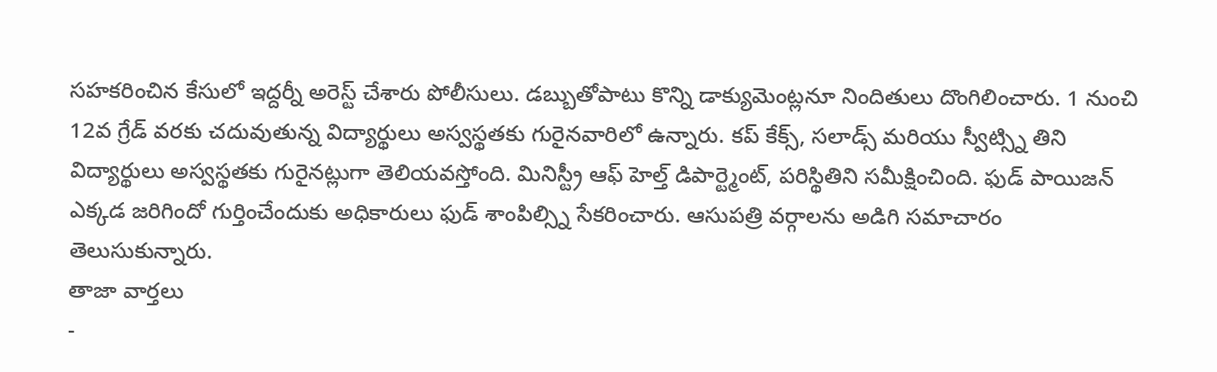సహకరించిన కేసులో ఇద్దర్నీ అరెస్ట్ చేశారు పోలీసులు. డబ్బుతోపాటు కొన్ని డాక్యుమెంట్లనూ నిందితులు దొంగిలించారు. 1 నుంచి 12వ గ్రేడ్ వరకు చదువుతున్న విద్యార్థులు అస్వస్థతకు గురైనవారిలో ఉన్నారు. కప్ కేక్స్, సలాడ్స్ మరియు స్వీట్స్ని తిని విద్యార్థులు అస్వస్థతకు గురైనట్లుగా తెలియవస్తోంది. మినిస్ట్రీ ఆఫ్ హెల్త్ డిపార్ట్మెంట్, పరిస్థితిని సమీక్షించింది. ఫుడ్ పాయిజన్ ఎక్కడ జరిగిందో గుర్తించేందుకు అధికారులు ఫుడ్ శాంపిల్స్ని సేకరించారు. ఆసుపత్రి వర్గాలను అడిగి సమాచారం తెలుసుకున్నారు.
తాజా వార్తలు
-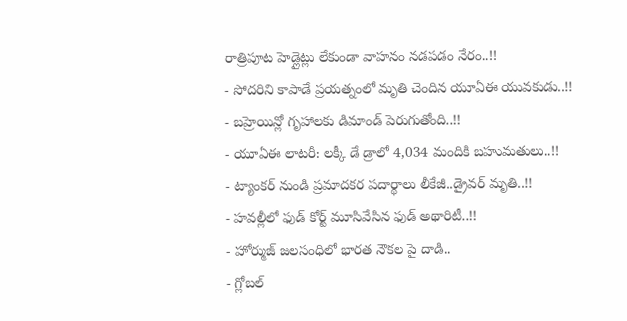రాత్రిపూట హెడ్లైట్లు లేకుండా వాహనం నడపడం నేరం..!!
- సోదరిని కాపాడే ప్రయత్నంలో మృతి చెందిన యూఏఈ యువకుడు..!!
- బహ్రెయిన్లో గృహాలకు డిమాండ్ పెరుగుతోంది..!!
- యూఏఈ లాటరీ: లక్కీ డే డ్రాలో 4,034 మందికి బహుమతులు..!!
- ట్యాంకర్ నుండి ప్రమాదకర పదార్థాలు లీకేజీ..డ్రైవర్ మృతి..!!
- హవల్లీలో ఫుడ్ కోర్ట్ మూసివేసిన ఫుడ్ అథారిటీ..!!
- హోర్ముజ్ జలసంధిలో భారత నౌకల పై దాడి..
- గ్లోబల్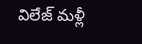విలేజ్ మళ్లీ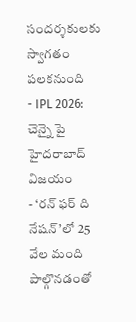సందర్శకులకు స్వాగతం పలకనుంది
- IPL 2026: చెన్నై పై హైదరాబాద్ విజయం
- ‘రన్ ఫర్ ది నేషన్’లో 25 వేల మంది పాల్గొనడంతో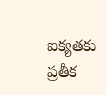ఐక్యతకు ప్రతీక